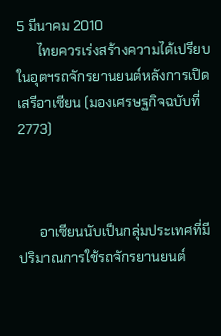5 มีนาคม 2010
      ไทยควรเร่งสร้างความได้เปรียบในอุตฯรถจักรยานยนต์หลังการเปิดเสรีอาเซียน (มองเศรษฐกิจฉบับที่ 2773)



      อาเซียนนับเป็นกลุ่มประเทศที่มีปริมาณการใช้รถจักรยานยนต์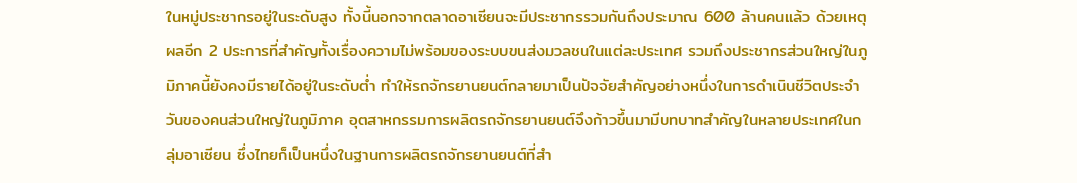ในหมู่ประชากรอยู่ในระดับสูง ทั้งนี้นอกจากตลาดอาเซียนจะมีประชากรรวมกันถึงประมาณ 600 ล้านคนแล้ว ด้วยเหตุผลอีก 2 ประการที่สำคัญทั้งเรื่องความไม่พร้อมของระบบขนส่งมวลชนในแต่ละประเทศ รวมถึงประชากรส่วนใหญ่ในภูมิภาคนี้ยังคงมีรายได้อยู่ในระดับต่ำ ทำให้รถจักรยานยนต์กลายมาเป็นปัจจัยสำคัญอย่างหนึ่งในการดำเนินชีวิตประจำวันของคนส่วนใหญ่ในภูมิภาค อุตสาหกรรมการผลิตรถจักรยานยนต์จึงก้าวขึ้นมามีบทบาทสำคัญในหลายประเทศในกลุ่มอาเซียน ซึ่งไทยก็เป็นหนึ่งในฐานการผลิตรถจักรยานยนต์ที่สำ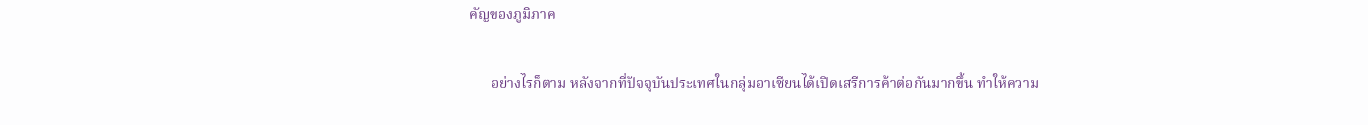คัญของภูมิภาค

      อย่างไรก็ตาม หลังจากที่ปัจจุบันประเทศในกลุ่มอาเซียนได้เปิดเสรีการค้าต่อกันมากขึ้น ทำให้ความ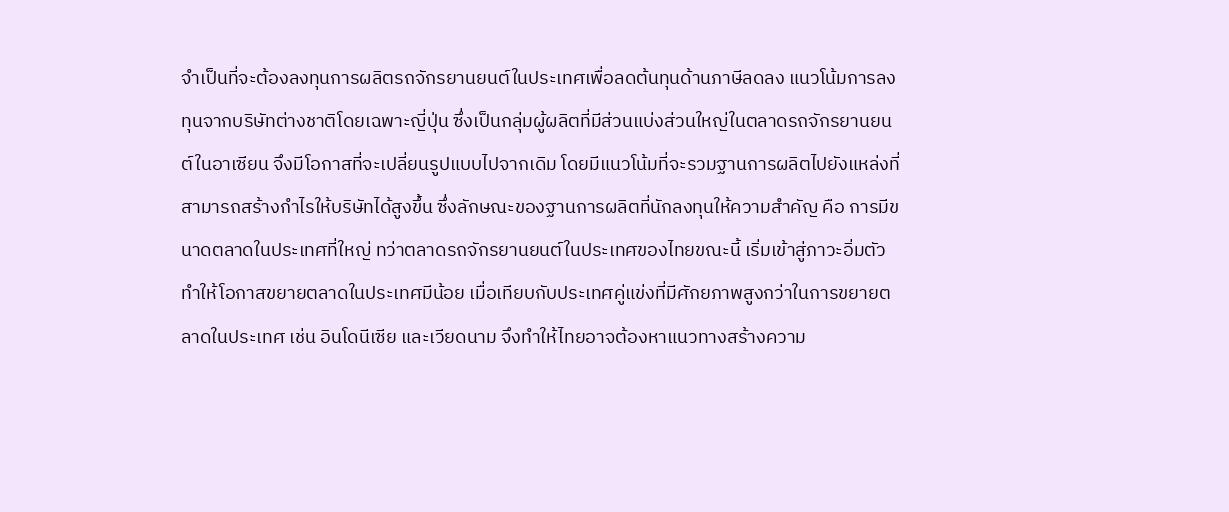จำเป็นที่จะต้องลงทุนการผลิตรถจักรยานยนต์ในประเทศเพื่อลดต้นทุนด้านภาษีลดลง แนวโน้มการลงทุนจากบริษัทต่างชาติโดยเฉพาะญี่ปุ่น ซึ่งเป็นกลุ่มผู้ผลิตที่มีส่วนแบ่งส่วนใหญ่ในตลาดรถจักรยานยนต์ในอาเซียน จึงมีโอกาสที่จะเปลี่ยนรูปแบบไปจากเดิม โดยมีแนวโน้มที่จะรวมฐานการผลิตไปยังแหล่งที่สามารถสร้างกำไรให้บริษัทได้สูงขึ้น ซึ่งลักษณะของฐานการผลิตที่นักลงทุนให้ความสำคัญ คือ การมีขนาดตลาดในประเทศที่ใหญ่ ทว่าตลาดรถจักรยานยนต์ในประเทศของไทยขณะนี้ เริ่มเข้าสู่ภาวะอิ่มตัว ทำให้โอกาสขยายตลาดในประเทศมีน้อย เมื่อเทียบกับประเทศคู่แข่งที่มีศักยภาพสูงกว่าในการขยายตลาดในประเทศ เช่น อินโดนีเซีย และเวียดนาม จึงทำให้ไทยอาจต้องหาแนวทางสร้างความ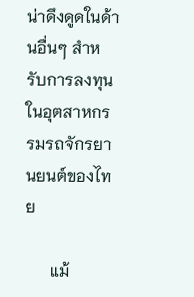น่าดึงดูดในด้านอื่นๆ สำหรับการลงทุนในอุตสาหกรรมรถจักรยานยนต์ของไทย

      แม้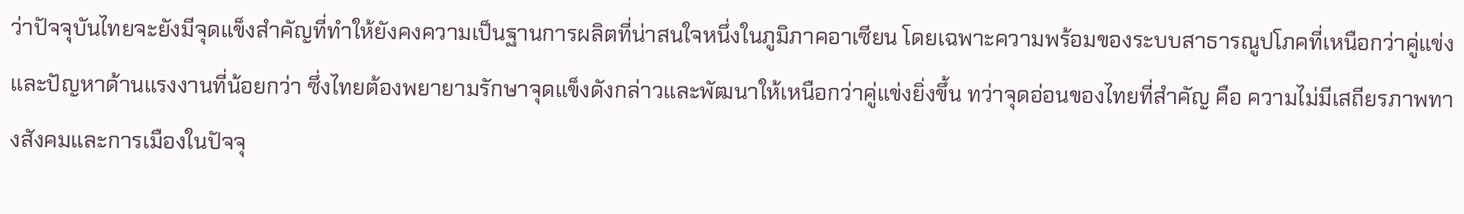ว่าปัจจุบันไทยจะยังมีจุดแข็งสำคัญที่ทำให้ยังคงความเป็นฐานการผลิตที่น่าสนใจหนึ่งในภูมิภาคอาเซียน โดยเฉพาะความพร้อมของระบบสาธารณูปโภคที่เหนือกว่าคู่แข่ง และปัญหาด้านแรงงานที่น้อยกว่า ซึ่งไทยต้องพยายามรักษาจุดแข็งดังกล่าวและพัฒนาให้เหนือกว่าคู่แข่งยิ่งขึ้น ทว่าจุดอ่อนของไทยที่สำคัญ คือ ความไม่มีเสถียรภาพทางสังคมและการเมืองในปัจจุ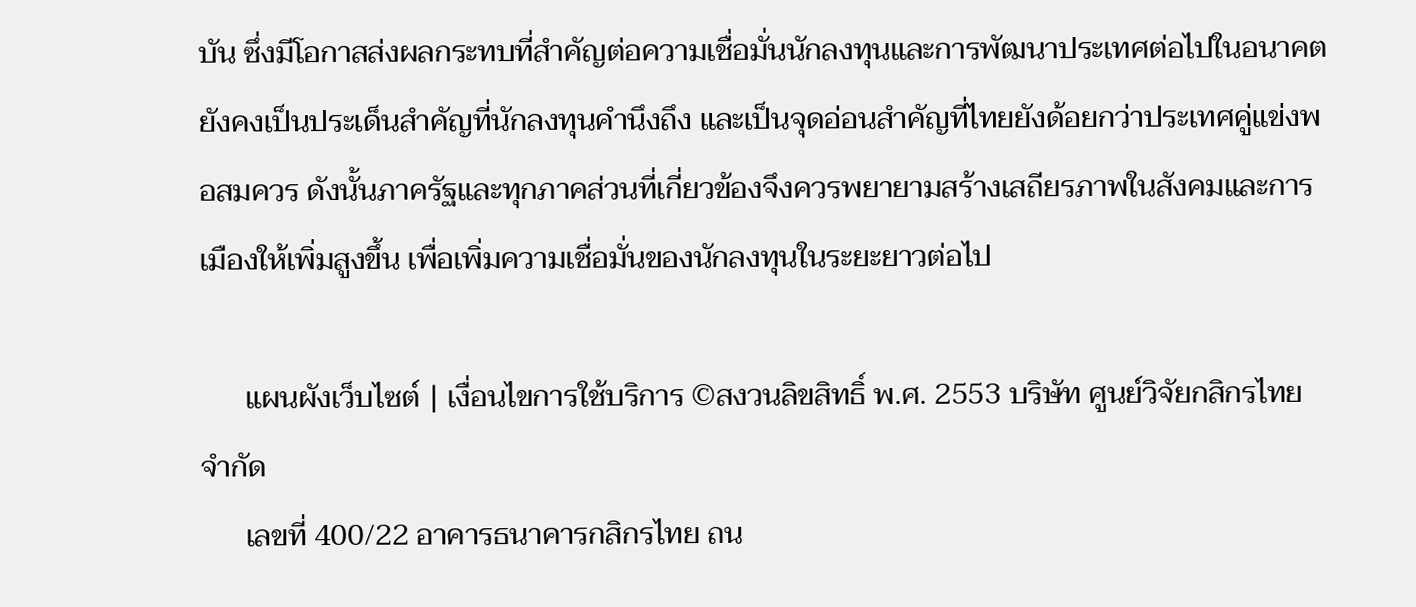บัน ซึ่งมีโอกาสส่งผลกระทบที่สำคัญต่อความเชื่อมั่นนักลงทุนและการพัฒนาประเทศต่อไปในอนาคต ยังคงเป็นประเด็นสำคัญที่นักลงทุนคำนึงถึง และเป็นจุดอ่อนสำคัญที่ไทยยังด้อยกว่าประเทศคู่แข่งพอสมควร ดังนั้นภาครัฐและทุกภาคส่วนที่เกี่ยวข้องจึงควรพยายามสร้างเสถียรภาพในสังคมและการเมืองให้เพิ่มสูงขึ้น เพื่อเพิ่มความเชื่อมั่นของนักลงทุนในระยะยาวต่อไป

      แผนผังเว็บไซต์ | เงื่อนไขการใช้บริการ ©สงวนลิขสิทธิ์ พ.ศ. 2553 บริษัท ศูนย์วิจัยกสิกรไทย จำกัด
      เลขที่ 400/22 อาคารธนาคารกสิกรไทย ถน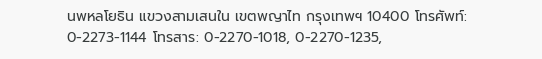นพหลโยธิน แขวงสามเสนใน เขตพญาไท กรุงเทพฯ 10400 โทรศัพท์: 0-2273-1144 โทรสาร: 0-2270-1018, 0-2270-1235,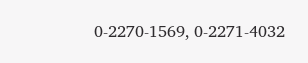0-2270-1569, 0-2271-4032